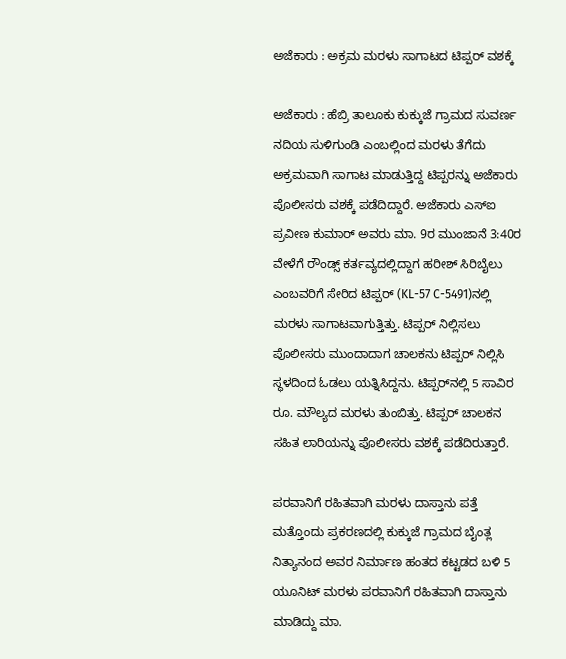ಅಜೆಕಾರು : ಅಕ್ರಮ ಮರಳು ಸಾಗಾಟದ ಟಿಪ್ಪರ್‌ ವಶಕ್ಕೆ

ಅಜೆಕಾರು : ಹೆಬ್ರಿ ತಾಲೂಕು ಕುಕ್ಕುಜೆ ಗ್ರಾಮದ ಸುವರ್ಣ ನದಿಯ ಸುಳಿಗುಂಡಿ ಎಂಬಲ್ಲಿಂದ ಮರಳು ತೆಗೆದು ಅಕ್ರಮವಾಗಿ ಸಾಗಾಟ ಮಾಡುತ್ತಿದ್ದ ಟಿಪ್ಪರನ್ನು ಅಜೆಕಾರು ಪೊಲೀಸರು ವಶಕ್ಕೆ ಪಡೆದಿದ್ದಾರೆ. ಅಜೆಕಾರು ಎಸ್‌ಐ ಪ್ರವೀಣ ಕುಮಾರ್‌ ಅವರು ಮಾ. 9ರ ಮುಂಜಾನೆ 3:40ರ ವೇಳೆಗೆ ರೌಂಡ್ಸ್‌ ಕರ್ತವ್ಯದಲ್ಲಿದ್ದಾಗ ಹರೀಶ್‌ ಸಿರಿಬೈಲು ಎಂಬವರಿಗೆ ಸೇರಿದ ಟಿಪ್ಪರ್‌ (KL-57 C-5491)ನಲ್ಲಿ ಮರಳು ಸಾಗಾಟವಾಗುತ್ತಿತ್ತು. ಟಿಪ್ಪರ್ ನಿಲ್ಲಿಸಲು ಪೊಲೀಸರು ಮುಂದಾದಾಗ ಚಾಲಕನು ಟಿಪ್ಪರ್‌ ನಿಲ್ಲಿಸಿ ಸ್ಥಳದಿಂದ ಓಡಲು ಯತ್ನಿಸಿದ್ದನು. ಟಿಪ್ಪರ್‌ನಲ್ಲಿ‌ 5 ಸಾವಿರ ರೂ. ಮೌಲ್ಯದ ಮರಳು ತುಂಬಿತ್ತು. ಟಿಪ್ಪರ್‌ ಚಾಲಕನ ಸಹಿತ ಲಾರಿಯನ್ನು ಪೊಲೀಸರು ವಶಕ್ಕೆ ಪಡೆದಿರುತ್ತಾರೆ.

ಪರವಾನಿಗೆ ರಹಿತವಾಗಿ ಮರಳು ದಾಸ್ತಾನು ಪತ್ತೆ
ಮತ್ತೊಂದು ಪ್ರಕರಣದಲ್ಲಿ ಕುಕ್ಕುಜೆ ಗ್ರಾಮದ ಬೈಂತ್ಲ ನಿತ್ಯಾನಂದ ಅವರ ನಿರ್ಮಾಣ ಹಂತದ ಕಟ್ಟಡದ ಬಳಿ 5 ಯೂನಿಟ್‌ ಮರಳು ಪರವಾನಿಗೆ ರಹಿತವಾಗಿ ದಾಸ್ತಾನು ಮಾಡಿದ್ದು ಮಾ.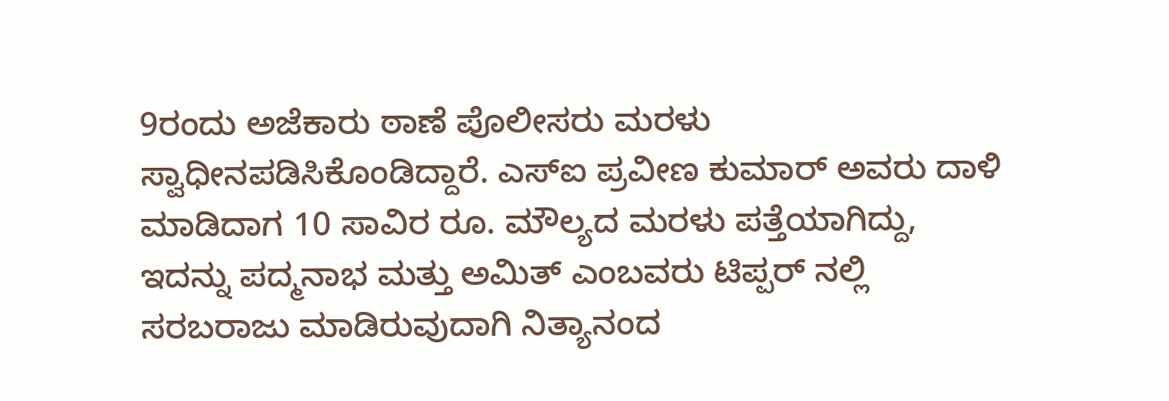9ರಂದು ಅಜೆಕಾರು ಠಾಣೆ ಪೊಲೀಸರು ಮರಳು ಸ್ವಾಧೀನಪಡಿಸಿಕೊಂಡಿದ್ದಾರೆ. ಎಸ್‌ಐ ಪ್ರವೀಣ ಕುಮಾರ್‌ ಅವರು ದಾಳಿ ಮಾಡಿದಾಗ 10 ಸಾವಿರ ರೂ. ಮೌಲ್ಯದ ಮರಳು ಪತ್ತೆಯಾಗಿದ್ದು, ಇದನ್ನು ಪದ್ಮನಾಭ ಮತ್ತು ಅಮಿತ್‌ ಎಂಬವರು ಟಿಪ್ಪರ್‌ ನಲ್ಲಿ ಸರಬರಾಜು ಮಾಡಿರುವುದಾಗಿ ನಿತ್ಯಾನಂದ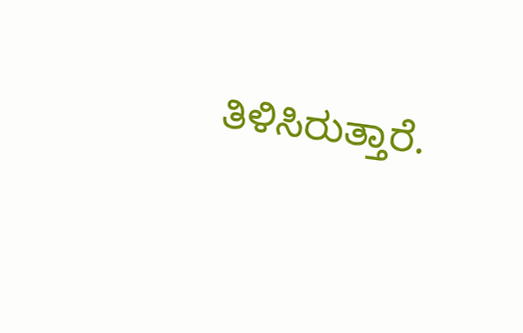ತಿಳಿಸಿರುತ್ತಾರೆ.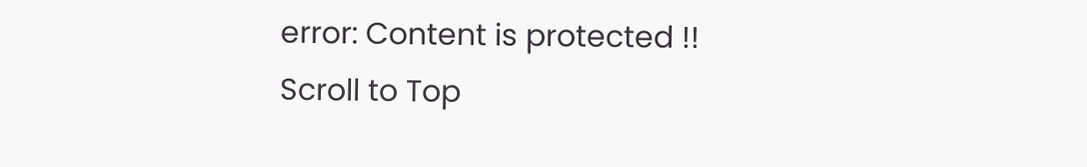error: Content is protected !!
Scroll to Top